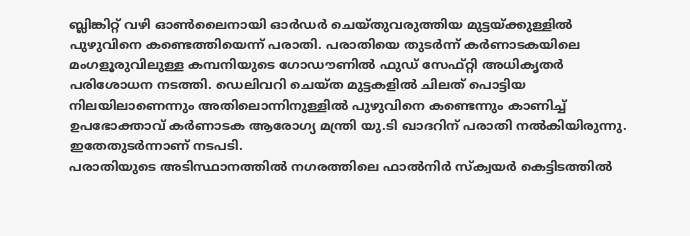ബ്ലിങ്കിറ്റ് വഴി ഓൺലൈനായി ഓർഡർ ചെയ്തുവരുത്തിയ മുട്ടയ്ക്കുള്ളിൽ പുഴുവിനെ കണ്ടെത്തിയെന്ന് പരാതി. പരാതിയെ തുടർന്ന് കർണാടകയിലെ മംഗളൂരുവിലുള്ള കമ്പനിയുടെ ഗോഡൗണിൽ ഫുഡ് സേഫ്റ്റി അധികൃതർ പരിശോധന നടത്തി. ഡെലിവറി ചെയ്ത മുട്ടകളിൽ ചിലത് പൊട്ടിയ നിലയിലാണെന്നും അതിലൊന്നിനുള്ളിൽ പുഴുവിനെ കണ്ടെന്നും കാണിച്ച് ഉപഭോക്താവ് കർണാടക ആരോഗ്യ മന്ത്രി യു.ടി ഖാദറിന് പരാതി നൽകിയിരുന്നു. ഇതേതുടർന്നാണ് നടപടി.
പരാതിയുടെ അടിസ്ഥാനത്തിൽ നഗരത്തിലെ ഫാൽനിർ സ്ക്വയർ കെട്ടിടത്തിൽ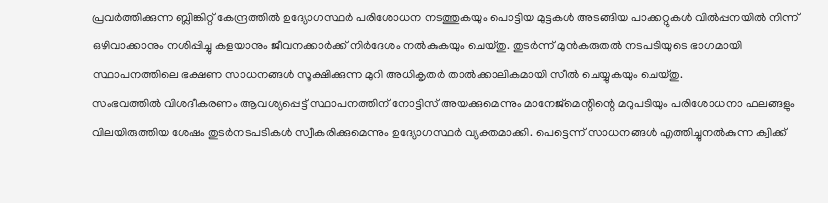പ്രവർത്തിക്കുന്ന ബ്ലിങ്കിറ്റ് കേന്ദ്രത്തിൽ ഉദ്യോഗസ്ഥർ പരിശോധന നടത്തുകയും പൊട്ടിയ മുട്ടകൾ അടങ്ങിയ പാക്കറ്റുകൾ വിൽപ്പനയിൽ നിന്ന് ഒഴിവാക്കാനും നശിപ്പിച്ചു കളയാനും ജീവനക്കാർക്ക് നിർദേശം നൽകുകയും ചെയ്തു. തുടർന്ന് മുൻകരുതൽ നടപടിയുടെ ഭാഗമായി സ്ഥാപനത്തിലെ ഭക്ഷണ സാധനങ്ങൾ സൂക്ഷിക്കുന്ന മുറി അധികൃതർ താൽക്കാലികമായി സീൽ ചെയ്യുകയും ചെയ്തു.
സംഭവത്തിൽ വിശദീകരണം ആവശ്യപ്പെട്ട് സ്ഥാപനത്തിന് നോട്ടിസ് അയക്കുമെന്നും മാനേജ്മെന്റിന്റെ മറുപടിയും പരിശോധനാ ഫലങ്ങളും വിലയിരുത്തിയ ശേഷം തുടർനടപടികൾ സ്വീകരിക്കുമെന്നും ഉദ്യോഗസ്ഥർ വ്യക്തമാക്കി. പെട്ടെന്ന് സാധനങ്ങൾ എത്തിച്ചുനൽകുന്ന ക്വിക്ക്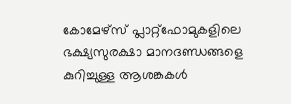കോമേഴ്സ് പ്ലാറ്റ്ഫോമുകളിലെ ഭക്ഷ്യസുരക്ഷാ മാനദണ്ഡങ്ങളെ കുറിച്ചുള്ള ആശങ്കകൾ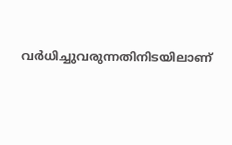വർധിച്ചുവരുന്നതിനിടയിലാണ്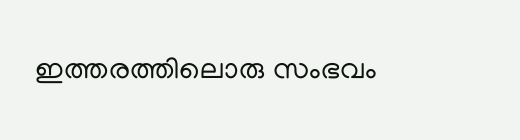ഇത്തരത്തിലൊരു സംഭവം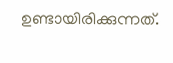ഉണ്ടായിരിക്കുന്നത്.